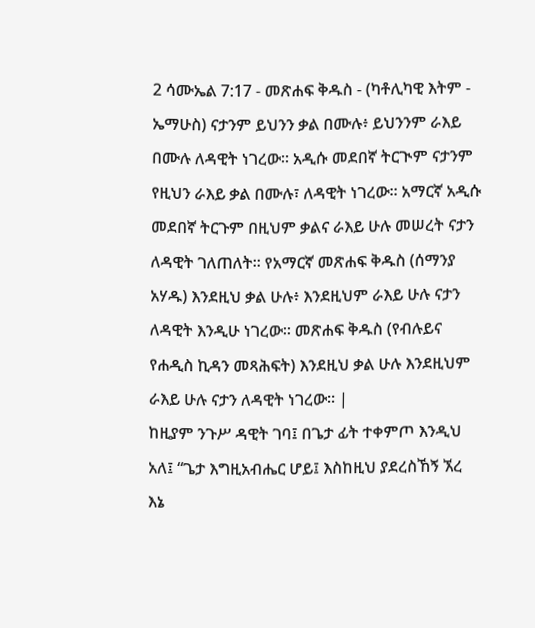2 ሳሙኤል 7:17 - መጽሐፍ ቅዱስ - (ካቶሊካዊ እትም - ኤማሁስ) ናታንም ይህንን ቃል በሙሉ፥ ይህንንም ራእይ በሙሉ ለዳዊት ነገረው። አዲሱ መደበኛ ትርጒም ናታንም የዚህን ራእይ ቃል በሙሉ፣ ለዳዊት ነገረው። አማርኛ አዲሱ መደበኛ ትርጉም በዚህም ቃልና ራእይ ሁሉ መሠረት ናታን ለዳዊት ገለጠለት። የአማርኛ መጽሐፍ ቅዱስ (ሰማንያ አሃዱ) እንደዚህ ቃል ሁሉ፥ እንደዚህም ራእይ ሁሉ ናታን ለዳዊት እንዲሁ ነገረው። መጽሐፍ ቅዱስ (የብሉይና የሐዲስ ኪዳን መጻሕፍት) እንደዚህ ቃል ሁሉ እንደዚህም ራእይ ሁሉ ናታን ለዳዊት ነገረው። |
ከዚያም ንጉሥ ዳዊት ገባ፤ በጌታ ፊት ተቀምጦ እንዲህ አለ፤ “ጌታ እግዚአብሔር ሆይ፤ እስከዚህ ያደረስኸኝ ኧረ እኔ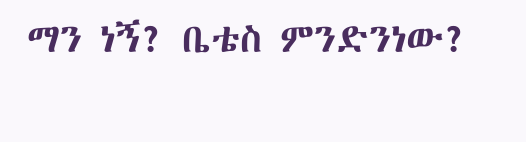ማን ነኝ? ቤቴስ ምንድንነው?